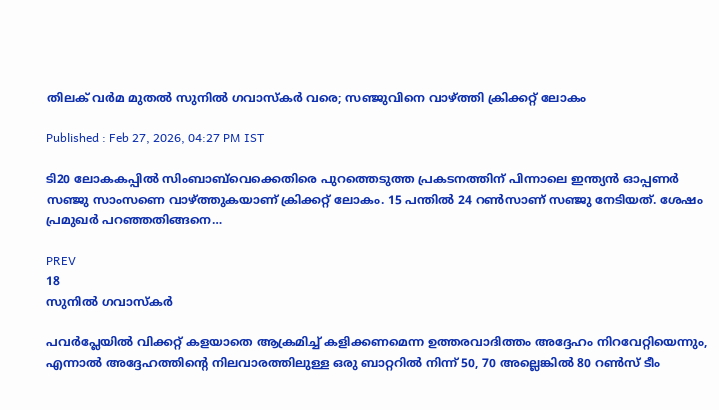തിലക് വര്‍മ മുതല്‍ സുനില്‍ ഗവാസ്‌കര്‍ വരെ; സഞ്ജുവിനെ വാഴ്ത്തി ക്രിക്കറ്റ് ലോകം

Published : Feb 27, 2026, 04:27 PM IST

ടി20 ലോകകപ്പില്‍ സിംബാബ്‌വെക്കെതിരെ പുറത്തെടുത്ത പ്രകടനത്തിന് പിന്നാലെ ഇന്ത്യന്‍ ഓപ്പണര്‍ സഞ്ജു സാംസണെ വാഴ്ത്തുകയാണ് ക്രിക്കറ്റ് ലോകം. 15 പന്തില്‍ 24 റണ്‍സാണ് സഞ്ജു നേടിയത്. ശേഷം പ്രമുഖര്‍ പറഞ്ഞതിങ്ങനെ…

PREV
18
സുനില്‍ ഗവാസ്‌കര്‍

പവര്‍പ്ലേയില്‍ വിക്കറ്റ് കളയാതെ ആക്രമിച്ച് കളിക്കണമെന്ന ഉത്തരവാദിത്തം അദ്ദേഹം നിറവേറ്റിയെന്നും, എന്നാല്‍ അദ്ദേഹത്തിന്റെ നിലവാരത്തിലുള്ള ഒരു ബാറ്ററില്‍ നിന്ന് 50, 70 അല്ലെങ്കില്‍ 80 റണ്‍സ് ടീം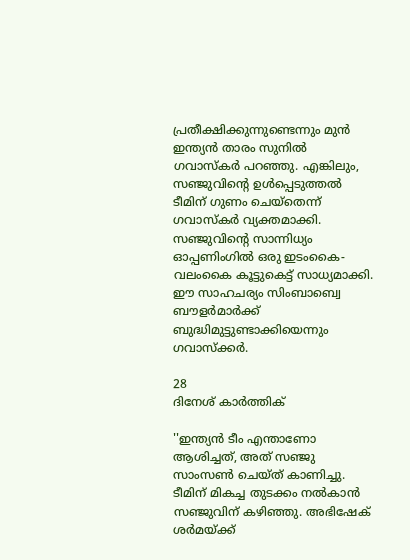പ്രതീക്ഷിക്കുന്നുണ്ടെന്നും മുന്‍ ഇന്ത്യന്‍ താരം സുനില്‍ ഗവാസ്‌കര്‍ പറഞ്ഞു. എങ്കിലും, സഞ്ജുവിന്റെ ഉള്‍പ്പെടുത്തല്‍ ടീമിന് ഗുണം ചെയ്‌തെന്ന് ഗവാസ്‌കര്‍ വ്യക്തമാക്കി. സഞ്ജുവിന്റെ സാന്നിധ്യം ഓപ്പണിംഗില്‍ ഒരു ഇടംകൈ-വലംകൈ കൂട്ടുകെട്ട് സാധ്യമാക്കി. ഈ സാഹചര്യം സിംബാബ്വെ ബൗളര്‍മാര്‍ക്ക് ബുദ്ധിമുട്ടുണ്ടാക്കിയെന്നും ഗവാസ്‌ക്കര്‍.

28
ദിനേശ് കാര്‍ത്തിക്

''ഇന്ത്യന്‍ ടീം എന്താണോ ആശിച്ചത്, അത് സഞ്ജു സാംസണ്‍ ചെയ്ത് കാണിച്ചു. ടീമിന് മികച്ച തുടക്കം നല്‍കാന്‍ സഞ്ജുവിന് കഴിഞ്ഞു. അഭിഷേക് ശര്‍മയ്ക്ക്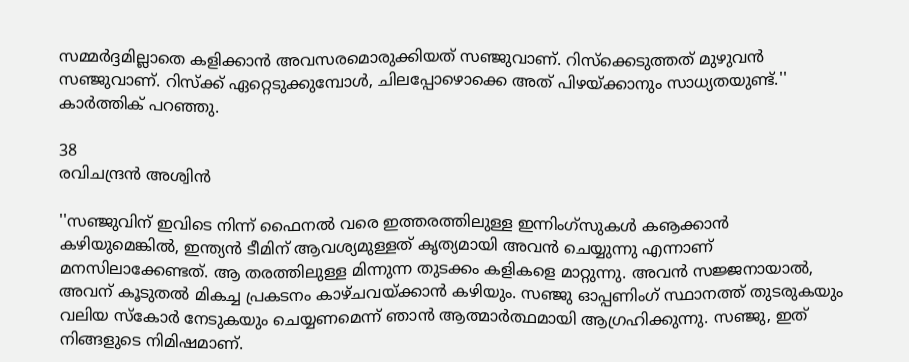സമ്മര്‍ദ്ദമില്ലാതെ കളിക്കാന്‍ അവസരമൊരുക്കിയത് സഞ്ജുവാണ്. റിസ്‌ക്കെടുത്തത് മുഴുവന്‍ സഞ്ജുവാണ്. റിസ്‌ക്ക് ഏറ്റെടുക്കുമ്പോള്‍, ചിലപ്പോഴൊക്കെ അത് പിഴയ്ക്കാനും സാധ്യതയുണ്ട്.'' കാര്‍ത്തിക് പറഞ്ഞു.

38
രവിചന്ദ്രന്‍ അശ്വിന്‍

''സഞ്ജുവിന് ഇവിടെ നിന്ന് ഫൈനല്‍ വരെ ഇത്തരത്തിലുള്ള ഇന്നിംഗ്‌സുകള്‍ കൡക്കാന്‍ കഴിയുമെങ്കില്‍, ഇന്ത്യന്‍ ടീമിന് ആവശ്യമുള്ളത് കൃത്യമായി അവന്‍ ചെയ്യുന്നു എന്നാണ് മനസിലാക്കേണ്ടത്. ആ തരത്തിലുള്ള മിന്നുന്ന തുടക്കം കളികളെ മാറ്റുന്നു. അവന്‍ സജ്ജനായാല്‍, അവന് കൂടുതല്‍ മികച്ച പ്രകടനം കാഴ്ചവയ്ക്കാന്‍ കഴിയും. സഞ്ജു ഓപ്പണിംഗ് സ്ഥാനത്ത് തുടരുകയും വലിയ സ്‌കോര്‍ നേടുകയും ചെയ്യണമെന്ന് ഞാന്‍ ആത്മാര്‍ത്ഥമായി ആഗ്രഹിക്കുന്നു. സഞ്ജു, ഇത് നിങ്ങളുടെ നിമിഷമാണ്.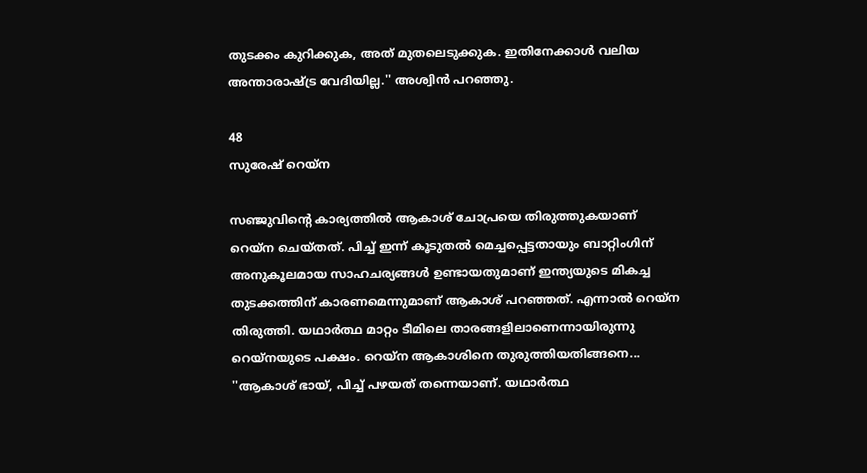തുടക്കം കുറിക്കുക, അത് മുതലെടുക്കുക. ഇതിനേക്കാള്‍ വലിയ അന്താരാഷ്ട്ര വേദിയില്ല.'' അശ്വിന്‍ പറഞ്ഞു.

48
സുരേഷ് റെയ്‌ന

സഞ്ജുവിന്റെ കാര്യത്തില്‍ ആകാശ് ചോപ്രയെ തിരുത്തുകയാണ് റെയ്‌ന ചെയ്തത്. പിച്ച് ഇന്ന് കൂടുതല്‍ മെച്ചപ്പെട്ടതായും ബാറ്റിംഗിന് അനുകൂലമായ സാഹചര്യങ്ങള്‍ ഉണ്ടായതുമാണ് ഇന്ത്യയുടെ മികച്ച തുടക്കത്തിന് കാരണമെന്നുമാണ് ആകാശ് പറഞ്ഞത്. എന്നാല്‍ റെയ്‌ന തിരുത്തി. യഥാര്‍ത്ഥ മാറ്റം ടീമിലെ താരങ്ങളിലാണെന്നായിരുന്നു റെയ്നയുടെ പക്ഷം. റെയ്‌ന ആകാശിനെ തുരുത്തിയതിങ്ങനെ... ''ആകാശ് ഭായ്, പിച്ച് പഴയത് തന്നെയാണ്. യഥാര്‍ത്ഥ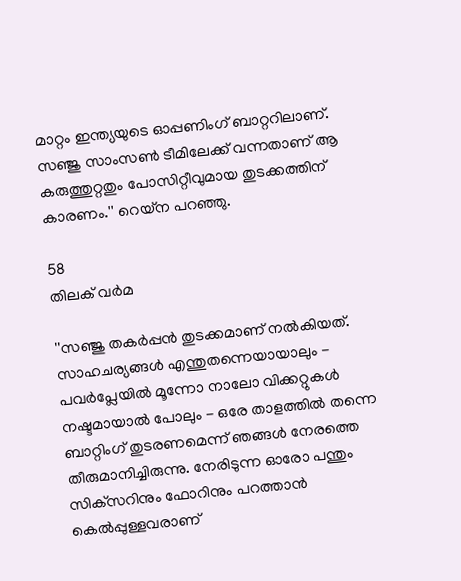മാറ്റം ഇന്ത്യയുടെ ഓപ്പണിംഗ് ബാറ്ററിലാണ്. സഞ്ജു സാംസണ്‍ ടീമിലേക്ക് വന്നതാണ് ആ കരുത്തുറ്റതും പോസിറ്റീവുമായ തുടക്കത്തിന് കാരണം.'' റെയ്‌ന പറഞ്ഞു.

58
തിലക് വര്‍മ

''സഞ്ജു തകര്‍പ്പന്‍ തുടക്കമാണ് നല്‍കിയത്. സാഹചര്യങ്ങള്‍ എന്തുതന്നെയായാലും - പവര്‍പ്ലേയില്‍ മൂന്നോ നാലോ വിക്കറ്റുകള്‍ നഷ്ടമായാല്‍ പോലും - ഒരേ താളത്തില്‍ തന്നെ ബാറ്റിംഗ് തുടരണമെന്ന് ഞങ്ങള്‍ നേരത്തെ തീരുമാനിച്ചിരുന്നു. നേരിടുന്ന ഓരോ പന്തും സിക്‌സറിനും ഫോറിനും പറത്താന്‍ കെല്‍പ്പുള്ളവരാണ്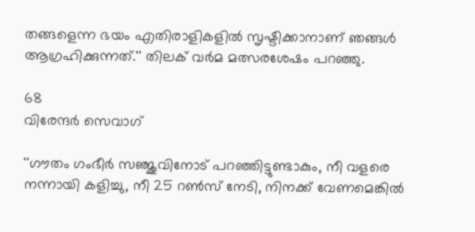തങ്ങളെന്ന ഭയം എതിരാളികളില്‍ സൃഷ്ടിക്കാനാണ് ഞങ്ങള്‍ ആഗ്രഹിക്കുന്നത്.'' തിലക് വര്‍മ മത്സരശേഷം പറഞ്ഞു.

68
വിരേന്ദര്‍ സെവാഗ്

''ഗൗതം ഗംഭീര്‍ സഞ്ജുവിനോട് പറഞ്ഞിട്ടുണ്ടാകും, നീ വളരെ നന്നായി കളിച്ചു, നീ 25 റണ്‍സ് നേടി, നിനക്ക് വേണമെങ്കില്‍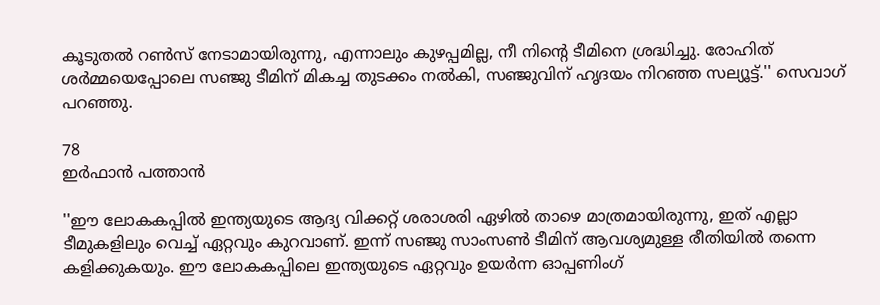കൂടുതല്‍ റണ്‍സ് നേടാമായിരുന്നു, എന്നാലും കുഴപ്പമില്ല, നീ നിന്റെ ടീമിനെ ശ്രദ്ധിച്ചു. രോഹിത് ശര്‍മ്മയെപ്പോലെ സഞ്ജു ടീമിന് മികച്ച തുടക്കം നല്‍കി, സഞ്ജുവിന് ഹൃദയം നിറഞ്ഞ സല്യൂട്ട്.'' സെവാഗ് പറഞ്ഞു.

78
ഇര്‍ഫാന്‍ പത്താന്‍

''ഈ ലോകകപ്പില്‍ ഇന്ത്യയുടെ ആദ്യ വിക്കറ്റ് ശരാശരി ഏഴില്‍ താഴെ മാത്രമായിരുന്നു, ഇത് എല്ലാ ടീമുകളിലും വെച്ച് ഏറ്റവും കുറവാണ്. ഇന്ന് സഞ്ജു സാംസണ്‍ ടീമിന് ആവശ്യമുള്ള രീതിയില്‍ തന്നെ കളിക്കുകയും. ഈ ലോകകപ്പിലെ ഇന്ത്യയുടെ ഏറ്റവും ഉയര്‍ന്ന ഓപ്പണിംഗ്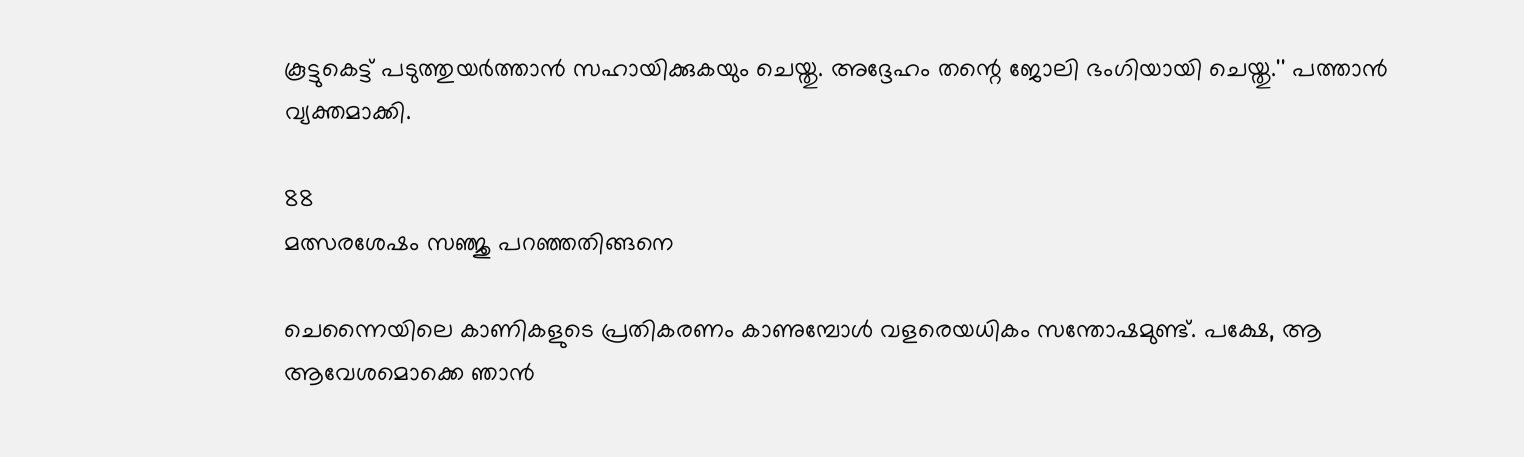കൂട്ടുകെട്ട് പടുത്തുയര്‍ത്താന്‍ സഹായിക്കുകയും ചെയ്തു. അദ്ദേഹം തന്റെ ജോലി ഭംഗിയായി ചെയ്തു.'' പത്താന്‍ വ്യക്തമാക്കി.

88
മത്സരശേഷം സഞ്ജു പറഞ്ഞതിങ്ങനെ

ചെന്നൈയിലെ കാണികളുടെ പ്രതികരണം കാണുമ്പോള്‍ വളരെയധികം സന്തോഷമുണ്ട്. പക്ഷേ, ആ ആവേശമൊക്കെ ഞാന്‍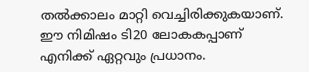തല്‍ക്കാലം മാറ്റി വെച്ചിരിക്കുകയാണ്. ഈ നിമിഷം ടി20 ലോകകപ്പാണ് എനിക്ക് ഏറ്റവും പ്രധാനം.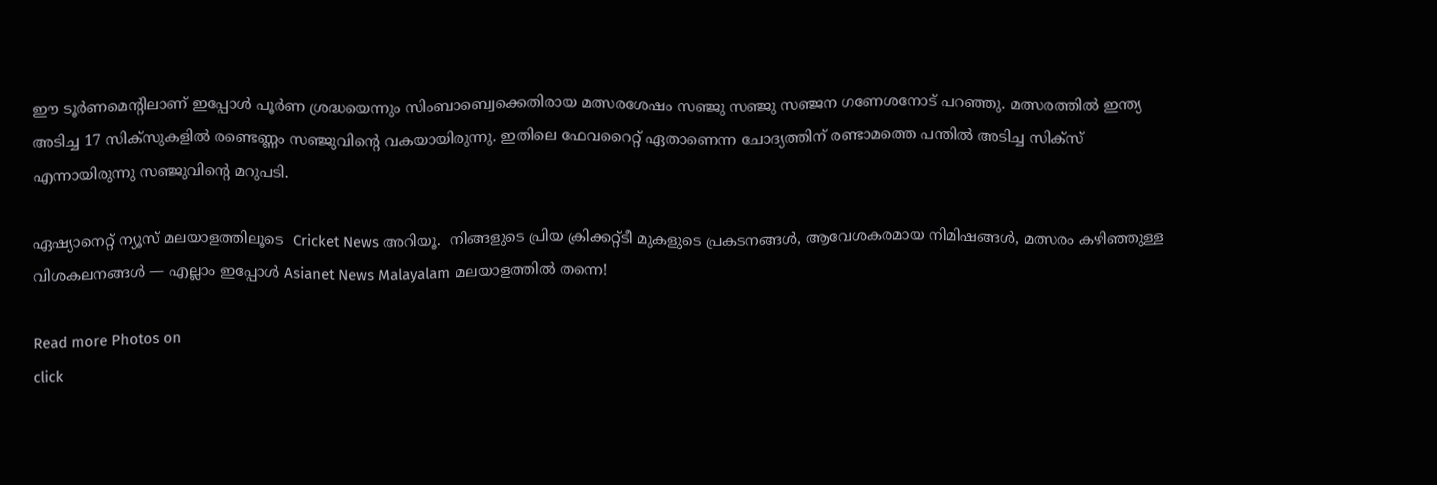ഈ ടൂര്‍ണമെന്റിലാണ് ഇപ്പോള്‍ പൂര്‍ണ ശ്രദ്ധയെന്നും സിംബാബ്വെക്കെതിരായ മത്സരശേഷം സഞ്ജു സഞ്ജു സഞ്ജന ഗണേശനോട് പറഞ്ഞു. മത്സരത്തില്‍ ഇന്ത്യ അടിച്ച 17 സിക്‌സുകളില്‍ രണ്ടെണ്ണം സഞ്ജുവിന്റെ വകയായിരുന്നു. ഇതിലെ ഫേവറൈറ്റ് ഏതാണെന്ന ചോദ്യത്തിന് രണ്ടാമത്തെ പന്തില്‍ അടിച്ച സിക്‌സ് എന്നായിരുന്നു സഞ്ജുവിന്റെ മറുപടി.

ഏഷ്യാനെറ്റ് ന്യൂസ് മലയാളത്തിലൂടെ  Cricket News അറിയൂ.  നിങ്ങളുടെ പ്രിയ ക്രിക്കറ്റ്ടീ മുകളുടെ പ്രകടനങ്ങൾ, ആവേശകരമായ നിമിഷങ്ങൾ, മത്സരം കഴിഞ്ഞുള്ള വിശകലനങ്ങൾ — എല്ലാം ഇപ്പോൾ Asianet News Malayalam മലയാളത്തിൽ തന്നെ!

Read more Photos on
click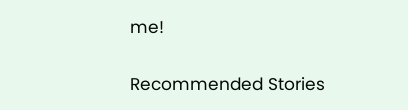me!

Recommended Stories